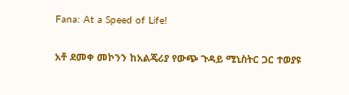Fana: At a Speed of Life!

አቶ ደመቀ መኮንን ከአልጄሪያ የውጭ ጉዳይ ሚኒስትር ጋር ተወያዩ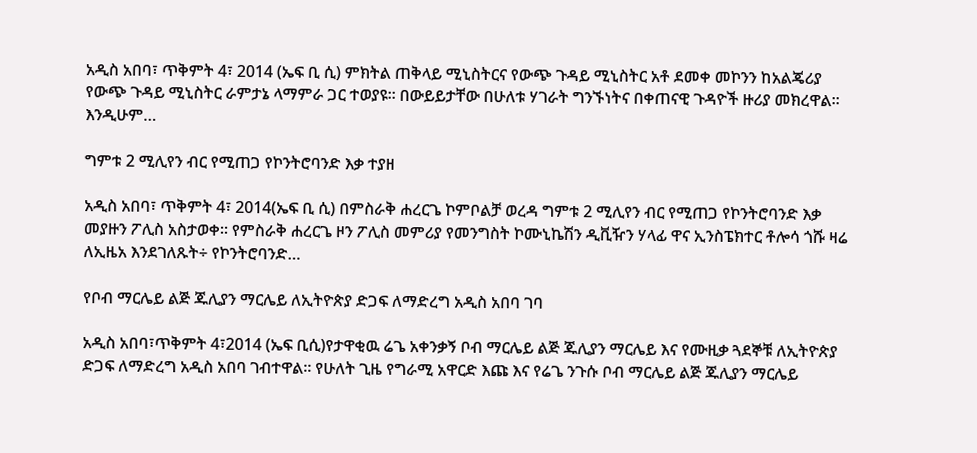አዲስ አበባ፣ ጥቅምት 4፣ 2014 (ኤፍ ቢ ሲ) ምክትል ጠቅላይ ሚኒስትርና የውጭ ጉዳይ ሚኒስትር አቶ ደመቀ መኮንን ከአልጄሪያ የውጭ ጉዳይ ሚኒስትር ራምታኔ ላማምራ ጋር ተወያዩ፡፡ በውይይታቸው በሁለቱ ሃገራት ግንኙነትና በቀጠናዊ ጉዳዮች ዙሪያ መክረዋል፡፡ እንዲሁም…

ግምቱ 2 ሚሊየን ብር የሚጠጋ የኮንትሮባንድ እቃ ተያዘ

አዲስ አበባ፣ ጥቅምት 4፣ 2014(ኤፍ ቢ ሲ) በምስራቅ ሐረርጌ ኮምቦልቻ ወረዳ ግምቱ 2 ሚሊየን ብር የሚጠጋ የኮንትሮባንድ እቃ መያዙን ፖሊስ አስታወቀ። የምስራቅ ሐረርጌ ዞን ፖሊስ መምሪያ የመንግስት ኮሙኒኬሽን ዲቪዥን ሃላፊ ዋና ኢንስፔክተር ቶሎሳ ጎሹ ዛሬ ለኢዜአ እንደገለጹት÷ የኮንትሮባንድ…

የቦብ ማርሌይ ልጅ ጁሊያን ማርሌይ ለኢትዮጵያ ድጋፍ ለማድረግ አዲስ አበባ ገባ

አዲስ አበባ፣ጥቅምት 4፣2014 (ኤፍ ቢሲ)የታዋቂዉ ሬጌ አቀንቃኝ ቦብ ማርሌይ ልጅ ጁሊያን ማርሌይ እና የሙዚቃ ጓደኞቹ ለኢትዮጵያ ድጋፍ ለማድረግ አዲስ አበባ ገብተዋል፡፡ የሁለት ጊዜ የግራሚ አዋርድ እጩ እና የሬጌ ንጉሱ ቦብ ማርሌይ ልጅ ጁሊያን ማርሌይ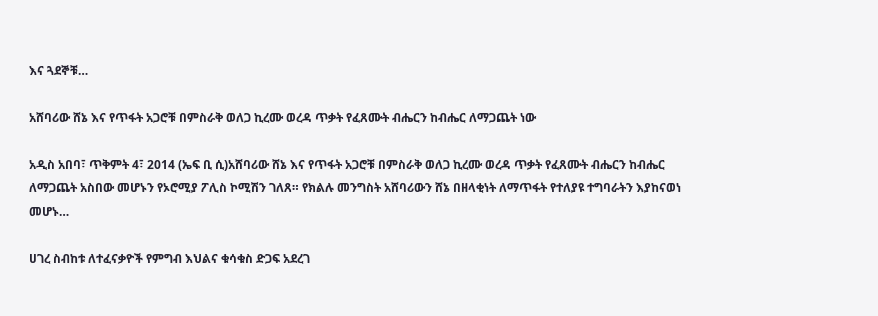እና ጓደኞቹ…

አሸባሪው ሸኔ እና የጥፋት አጋሮቹ በምስራቅ ወለጋ ኪረሙ ወረዳ ጥቃት የፈጸሙት ብሔርን ከብሔር ለማጋጨት ነው

አዲስ አበባ፣ ጥቅምት 4፣ 2014 (ኤፍ ቢ ሲ)አሸባሪው ሸኔ እና የጥፋት አጋሮቹ በምስራቅ ወለጋ ኪረሙ ወረዳ ጥቃት የፈጸሙት ብሔርን ከብሔር ለማጋጨት አስበው መሆኑን የኦሮሚያ ፖሊስ ኮሚሽን ገለጸ። የክልሉ መንግስት አሸባሪውን ሸኔ በዘላቂነት ለማጥፋት የተለያዩ ተግባራትን እያከናወነ መሆኑ…

ሀገረ ስብከቱ ለተፈናቃዮች የምግብ እህልና ቁሳቁስ ድጋፍ አደረገ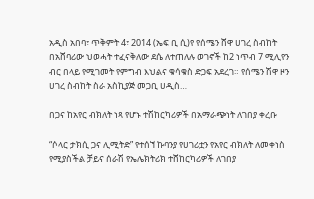አዲስ አበባ፣ ጥቅምት 4፣ 2014 (ኤፍ ቢ ሲ)የ የሰሜን ሸዋ ሀገረ ስብከት በአሸባሪው ህወሓት ተፈናቅለው ደሴ ለተጠለሉ ወገኖች ከ2 ነጥብ 7 ሚሊየን ብር በላይ የሚገመት የምግብ እህልና ቁሳቁስ ድጋፍ አደረገ። የሰሜን ሽዋ ዞን ሀገረ ስብከት ስራ አስኪያጅ መጋቢ ሀዲስ…

በጋና ከአየር ብክለት ነጻ የሆኑ ተሽከርካሪዎች በአማራጭነት ለገበያ ቀረቡ

“ሶላር ታክሲ ጋና ሊሚትድ” የተሰኘ ኩባንያ የሀገሪቷን የአየር ብክለት ለመቀነስ የሚያስችል ቻይና ሰራሽ የኤሌክትሪክ ተሸከርካሪዎች ለገበያ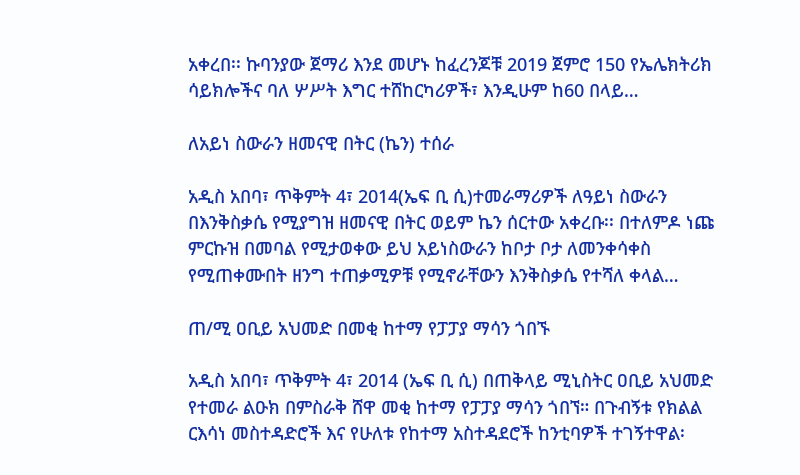አቀረበ፡፡ ኩባንያው ጀማሪ እንደ መሆኑ ከፈረንጆቹ 2019 ጀምሮ 150 የኤሌክትሪክ ሳይክሎችና ባለ ሦሥት እግር ተሸከርካሪዎች፣ እንዲሁም ከ60 በላይ…

ለአይነ ስውራን ዘመናዊ በትር (ኬን) ተሰራ

አዲስ አበባ፣ ጥቅምት 4፣ 2014(ኤፍ ቢ ሲ)ተመራማሪዎች ለዓይነ ስውራን በእንቅስቃሴ የሚያግዝ ዘመናዊ በትር ወይም ኬን ሰርተው አቀረቡ፡፡ በተለምዶ ነጩ ምርኩዝ በመባል የሚታወቀው ይህ አይነስውራን ከቦታ ቦታ ለመንቀሳቀስ የሚጠቀሙበት ዘንግ ተጠቃሚዎቹ የሚኖራቸውን እንቅስቃሴ የተሻለ ቀላል…

ጠ/ሚ ዐቢይ አህመድ በመቂ ከተማ የፓፓያ ማሳን ጎበኙ

አዲስ አበባ፣ ጥቅምት 4፣ 2014 (ኤፍ ቢ ሲ) በጠቅላይ ሚኒስትር ዐቢይ አህመድ የተመራ ልዑክ በምስራቅ ሸዋ መቂ ከተማ የፓፓያ ማሳን ጎበኘ። በጉብኝቱ የክልል ርእሳነ መስተዳድሮች እና የሁለቱ የከተማ አስተዳደሮች ከንቲባዎች ተገኝተዋል፡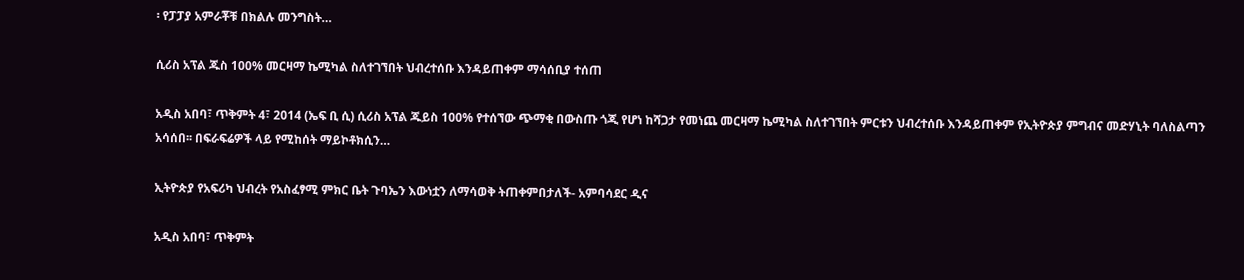፡ የፓፓያ አምራቾቹ በክልሉ መንግስት…

ሲሪስ አፕል ጁስ 100% መርዛማ ኬሚካል ስለተገኘበት ህብረተሰቡ እንዳይጠቀም ማሳሰቢያ ተሰጠ

አዲስ አበባ፣ ጥቅምት 4፣ 2014 (ኤፍ ቢ ሲ) ሲሪስ አፕል ጁይስ 100% የተሰኘው ጭማቂ በውስጡ ጎጂ የሆነ ከሻጋታ የመነጨ መርዛማ ኬሚካል ስለተገኘበት ምርቱን ህብረተሰቡ እንዳይጠቀም የኢትዮጵያ ምግብና መድሃኒት ባለስልጣን አሳሰበ፡፡ በፍራፍሬዎች ላይ የሚከሰት ማይኮቶክሲን…

ኢትዮጵያ የአፍሪካ ህብረት የአስፈፃሚ ምክር ቤት ጉባኤን እውነቷን ለማሳወቅ ትጠቀምበታለች- አምባሳደር ዲና

አዲስ አበባ፣ ጥቅምት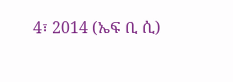4፣ 2014 (ኤፍ ቢ ሲ)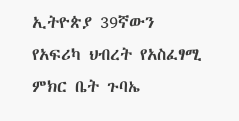ኢትዮጵያ 39ኛውን የአፍሪካ ህብረት የአስፈፃሚ ምክር ቤት ጉባኤ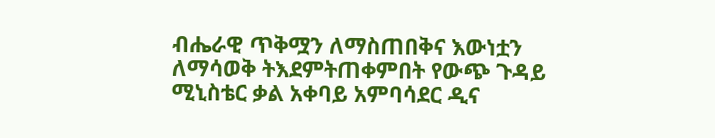ብሔራዊ ጥቅሟን ለማስጠበቅና እውነቷን ለማሳወቅ ትእደምትጠቀምበት የውጭ ጉዳይ ሚኒስቴር ቃል አቀባይ አምባሳደር ዲና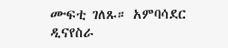ሙፍቲ ገለጹ። አምባሳደር ዲናየስራ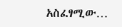አስፈፃሚው…